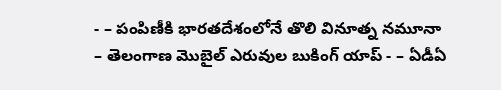- – పంపిణీకి భారతదేశంలోనే తొలి వినూత్న నమూనా
– తెలంగాణ మొబైల్ ఎరువుల బుకింగ్ యాప్ - – ఏడీఏ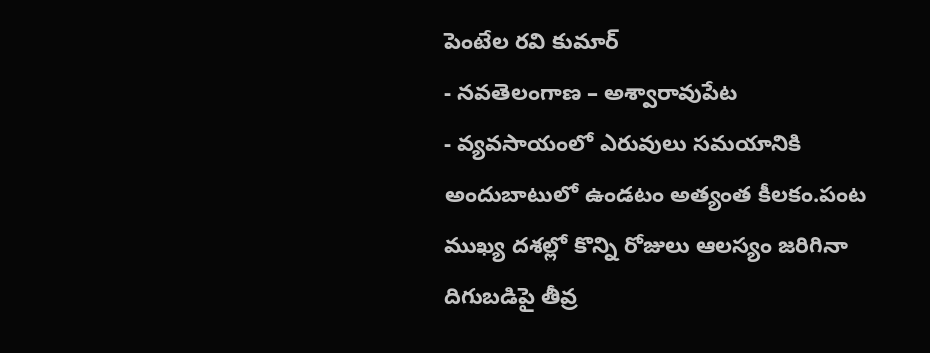పెంటేల రవి కుమార్
- నవతెలంగాణ – అశ్వారావుపేట
- వ్యవసాయంలో ఎరువులు సమయానికి అందుబాటులో ఉండటం అత్యంత కీలకం.పంట ముఖ్య దశల్లో కొన్ని రోజులు ఆలస్యం జరిగినా దిగుబడిపై తీవ్ర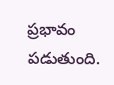ప్రభావం పడుతుంది.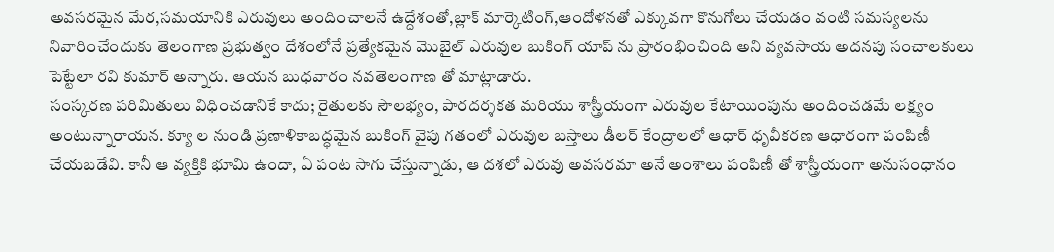అవసరమైన మేర,సమయానికి ఎరువులు అందించాలనే ఉద్దేశంతో,బ్లాక్ మార్కెటింగ్,ఆందోళనతో ఎక్కువగా కొనుగోలు చేయడం వంటి సమస్యలను నివారించేందుకు తెలంగాణ ప్రభుత్వం దేశంలోనే ప్రత్యేకమైన మొబైల్ ఎరువుల బుకింగ్ యాప్ ను ప్రారంభించింది అని వ్యవసాయ అదనపు సంచాలకులు పెట్టేలా రవి కుమార్ అన్నారు. ఆయన బుధవారం నవతెలంగాణ తో మాట్లాడారు.
సంస్కరణ పరిమితులు విధించడానికే కాదు; రైతులకు సౌలభ్యం, పారదర్శకత మరియు శాస్త్రీయంగా ఎరువుల కేటాయింపును అందించడమే లక్ష్యం అంటున్నారాయన. క్యూ ల నుండి ప్రణాళికాబద్ధమైన బుకింగ్ వైపు గతంలో ఎరువుల బస్తాలు డీలర్ కేంద్రాలలో ఆధార్ ధృవీకరణ ఆధారంగా పంపిణీ చేయబడేవి. కానీ ఆ వ్యక్తికి భూమి ఉందా, ఏ పంట సాగు చేస్తున్నాడు, ఆ దశలో ఎరువు అవసరమా అనే అంశాలు పంపిణీ తో శాస్త్రీయంగా అనుసంధానం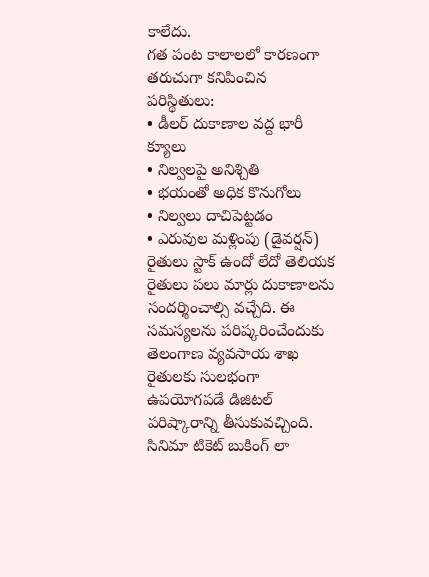కాలేదు.
గత పంట కాలాలలో కారణంగా తరుచుగా కనిపించిన పరిస్థితులు:
• డీలర్ దుకాణాల వద్ద భారీ క్యూలు
• నిల్వలపై అనిశ్చితి
• భయంతో అధిక కొనుగోలు
• నిల్వలు దాచిపెట్టడం
• ఎరువుల మళ్లింపు (డైవర్షన్)
రైతులు స్టాక్ ఉందో లేదో తెలియక రైతులు పలు మార్లు దుకాణాలను సందర్శించాల్సి వచ్చేది. ఈ సమస్యలను పరిష్కరించేందుకు తెలంగాణ వ్యవసాయ శాఖ రైతులకు సులభంగా ఉపయోగపడే డిజిటల్ పరిష్కారాన్ని తీసుకువచ్చింది.
సినిమా టికెట్ బుకింగ్ లా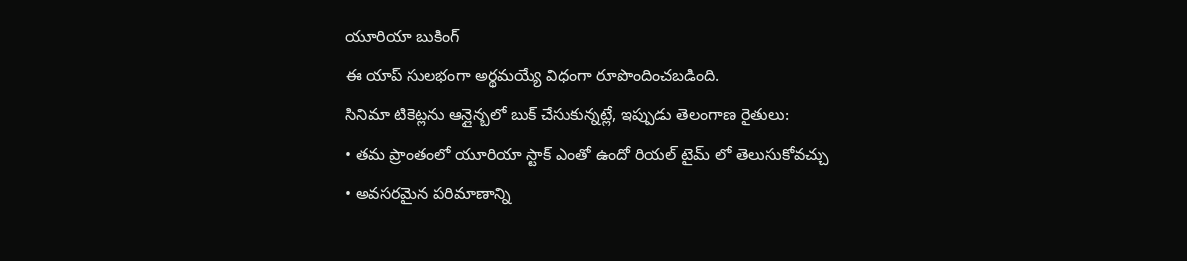యూరియా బుకింగ్
ఈ యాప్ సులభంగా అర్థమయ్యే విధంగా రూపొందించబడింది.
సినిమా టికెట్లను ఆన్లైన్బలో బుక్ చేసుకున్నట్లే, ఇప్పుడు తెలంగాణ రైతులు:
• తమ ప్రాంతంలో యూరియా స్టాక్ ఎంతో ఉందో రియల్ టైమ్ లో తెలుసుకోవచ్చు
• అవసరమైన పరిమాణాన్ని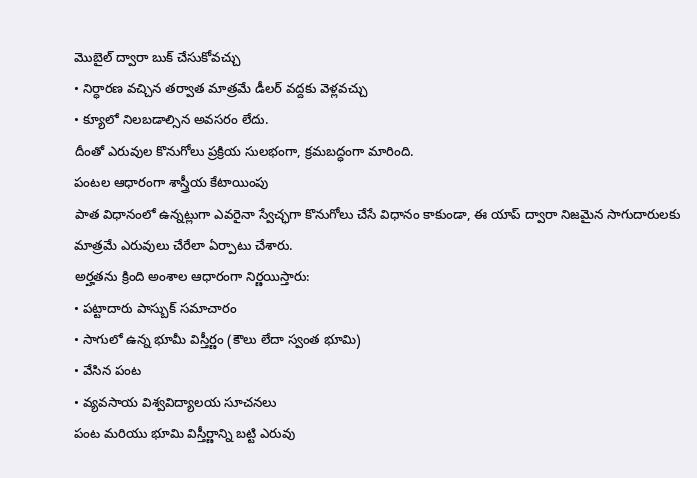మొబైల్ ద్వారా బుక్ చేసుకోవచ్చు
• నిర్ధారణ వచ్చిన తర్వాత మాత్రమే డీలర్ వద్దకు వెళ్లవచ్చు
• క్యూలో నిలబడాల్సిన అవసరం లేదు.
దీంతో ఎరువుల కొనుగోలు ప్రక్రియ సులభంగా, క్రమబద్ధంగా మారింది.
పంటల ఆధారంగా శాస్త్రీయ కేటాయింపు
పాత విధానంలో ఉన్నట్లుగా ఎవరైనా స్వేచ్ఛగా కొనుగోలు చేసే విధానం కాకుండా, ఈ యాప్ ద్వారా నిజమైన సాగుదారులకు మాత్రమే ఎరువులు చేరేలా ఏర్పాటు చేశారు.
అర్హతను క్రింది అంశాల ఆధారంగా నిర్ణయిస్తారు:
• పట్టాదారు పాస్బుక్ సమాచారం
• సాగులో ఉన్న భూమీ విస్తీర్ణం (కౌలు లేదా స్వంత భూమి)
• వేసిన పంట
• వ్యవసాయ విశ్వవిద్యాలయ సూచనలు
పంట మరియు భూమి విస్తీర్ణాన్ని బట్టి ఎరువు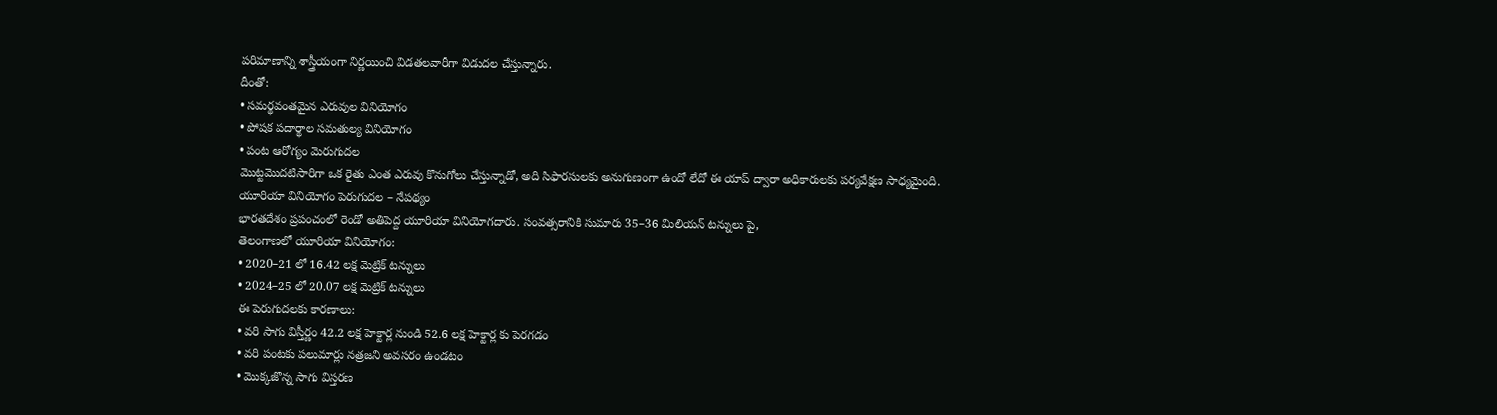పరిమాణాన్ని శాస్త్రీయంగా నిర్ణయించి విడతలవారీగా విడుదల చేస్తున్నారు.
దీంతో:
• సమర్థవంతమైన ఎరువుల వినియోగం
• పోషక పదార్థాల సమతుల్య వినియోగం
• పంట ఆరోగ్యం మెరుగుదల
మొట్టమొదటిసారిగా ఒక రైతు ఎంత ఎరువు కొనుగోలు చేస్తున్నాడో, అది సిఫారసులకు అనుగుణంగా ఉందో లేదో ఈ యాప్ ద్వారా అధికారులకు పర్యవేక్షణ సాధ్యమైంది.
యూరియా వినియోగం పెరుగుదల – నేపథ్యం
భారతదేశం ప్రపంచంలో రెండో అతిపెద్ద యూరియా వినియోగదారు. సంవత్సరానికి సుమారు 35–36 మిలియన్ టన్నులు పై,
తెలంగాణలో యూరియా వినియోగం:
• 2020–21 లో 16.42 లక్ష మెట్రిక్ టన్నులు
• 2024–25 లో 20.07 లక్ష మెట్రిక్ టన్నులు
ఈ పెరుగుదలకు కారణాలు:
• వరి సాగు విస్తీర్ణం 42.2 లక్ష హెక్టార్ల నుండి 52.6 లక్ష హెక్టార్ల కు పెరగడం
• వరి పంటకు పలుమార్లు నత్రజని అవసరం ఉండటం
• మొక్కజొన్న సాగు విస్తరణ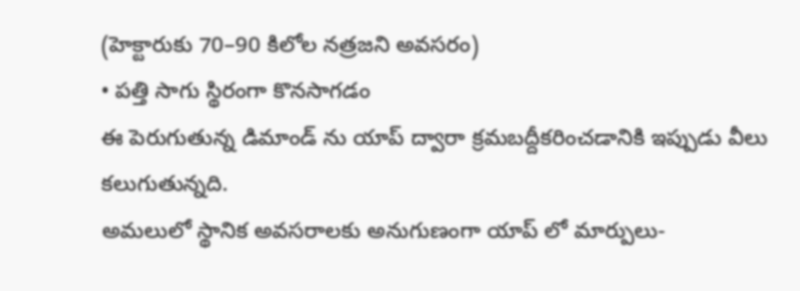(హెక్టారుకు 70–90 కిలోల నత్రజని అవసరం)
• పత్తి సాగు స్థిరంగా కొనసాగడం
ఈ పెరుగుతున్న డిమాండ్ ను యాప్ ద్వారా క్రమబద్దీకరించడానికి ఇప్పుడు వీలు కలుగుతున్నది.
అమలులో స్థానిక అవసరాలకు అనుగుణంగా యాప్ లో మార్పులు-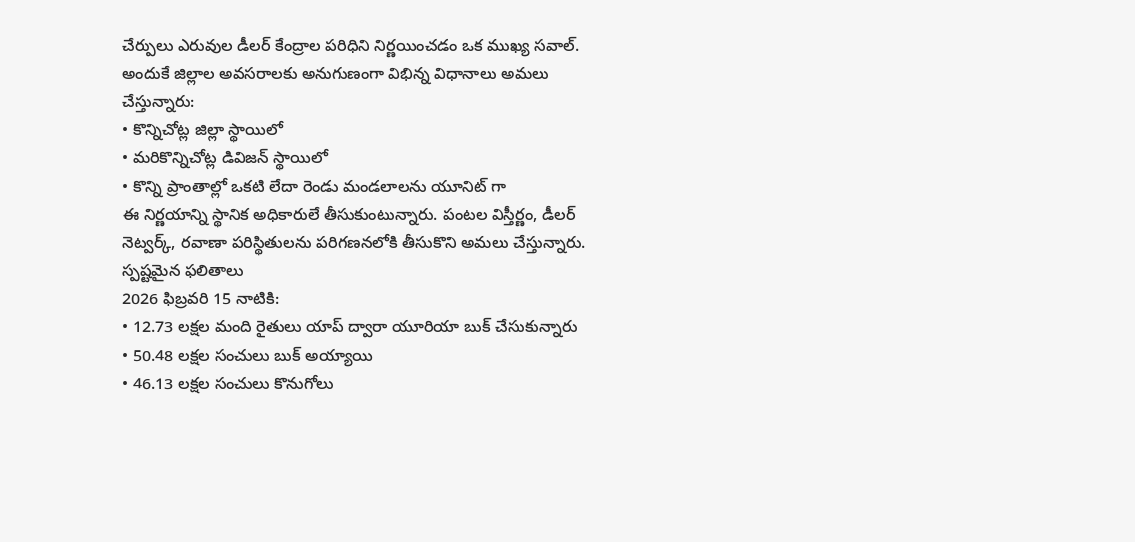చేర్పులు ఎరువుల డీలర్ కేంద్రాల పరిధిని నిర్ణయించడం ఒక ముఖ్య సవాల్. అందుకే జిల్లాల అవసరాలకు అనుగుణంగా విభిన్న విధానాలు అమలు చేస్తున్నారు:
• కొన్నిచోట్ల జిల్లా స్థాయిలో
• మరికొన్నిచోట్ల డివిజన్ స్థాయిలో
• కొన్ని ప్రాంతాల్లో ఒకటి లేదా రెండు మండలాలను యూనిట్ గా
ఈ నిర్ణయాన్ని స్థానిక అధికారులే తీసుకుంటున్నారు. పంటల విస్తీర్ణం, డీలర్ నెట్వర్క్, రవాణా పరిస్థితులను పరిగణనలోకి తీసుకొని అమలు చేస్తున్నారు.
స్పష్టమైన ఫలితాలు
2026 ఫిబ్రవరి 15 నాటికి:
• 12.73 లక్షల మంది రైతులు యాప్ ద్వారా యూరియా బుక్ చేసుకున్నారు
• 50.48 లక్షల సంచులు బుక్ అయ్యాయి
• 46.13 లక్షల సంచులు కొనుగోలు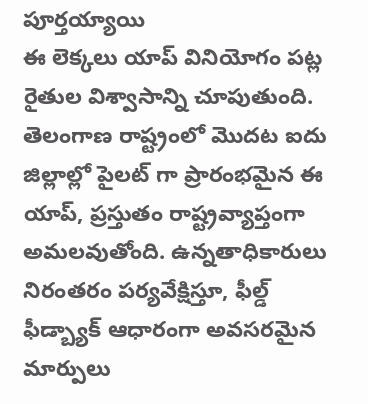పూర్తయ్యాయి
ఈ లెక్కలు యాప్ వినియోగం పట్ల రైతుల విశ్వాసాన్ని చూపుతుంది.
తెలంగాణ రాష్ట్రంలో మొదట ఐదు జిల్లాల్లో పైలట్ గా ప్రారంభమైన ఈ యాప్, ప్రస్తుతం రాష్ట్రవ్యాప్తంగా అమలవుతోంది. ఉన్నతాధికారులు నిరంతరం పర్యవేక్షిస్తూ, ఫీల్డ్ ఫీడ్బ్యాక్ ఆధారంగా అవసరమైన మార్పులు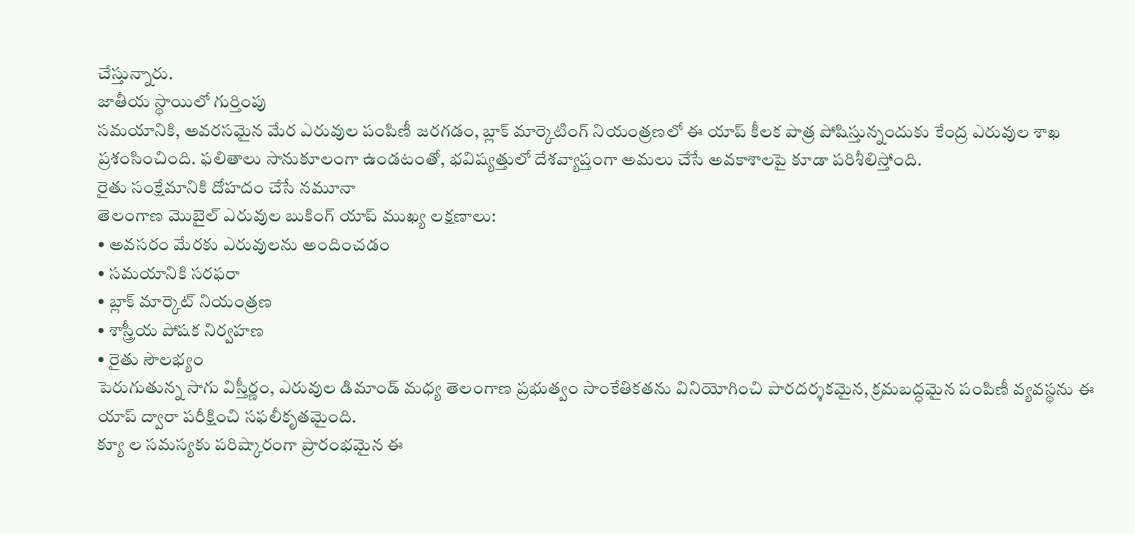చేస్తున్నారు.
జాతీయ స్థాయిలో గుర్తింపు
సమయానికి, అవరసమైన మేర ఎరువుల పంపిణీ జరగడం, బ్లాక్ మార్కెటింగ్ నియంత్రణలో ఈ యాప్ కీలక పాత్ర పోషిస్తున్నందుకు కేంద్ర ఎరువుల శాఖ ప్రశంసించింది. ఫలితాలు సానుకూలంగా ఉండటంతో, భవిష్యత్తులో దేశవ్యాప్తంగా అమలు చేసే అవకాశాలపై కూడా పరిశీలిస్తోంది.
రైతు సంక్షేమానికి దోహదం చేసే నమూనా
తెలంగాణ మొబైల్ ఎరువుల బుకింగ్ యాప్ ముఖ్య లక్షణాలు:
• అవసరం మేరకు ఎరువులను అందించడం
• సమయానికి సరఫరా
• బ్లాక్ మార్కెట్ నియంత్రణ
• శాస్త్రీయ పోషక నిర్వహణ
• రైతు సౌలభ్యం
పెరుగుతున్న సాగు విస్తీర్ణం, ఎరువుల డిమాండ్ మధ్య తెలంగాణ ప్రభుత్వం సాంకేతికతను వినియోగించి పారదర్శకమైన, క్రమబద్ధమైన పంపిణీ వ్యవస్థను ఈ యాప్ ద్వారా పరీక్షించి సఫలీకృతమైంది.
క్యూ ల సమస్యకు పరిష్కారంగా ప్రారంభమైన ఈ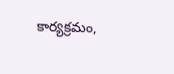కార్యక్రమం,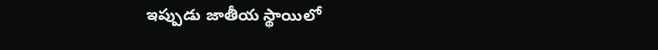ఇప్పుడు జాతీయ స్థాయిలో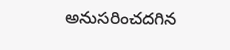అనుసరించదగిన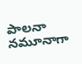పాలనా నమూనాగా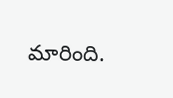మారింది.